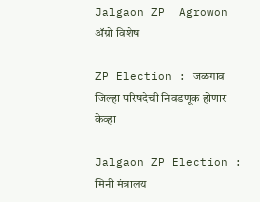Jalgaon ZP  Agrowon
ॲग्रो विशेष

ZP Election : जळगाव जिल्हा परिषदेची निवडणूक होणार केव्हा

Jalgaon ZP Election : मिनी मंत्रालय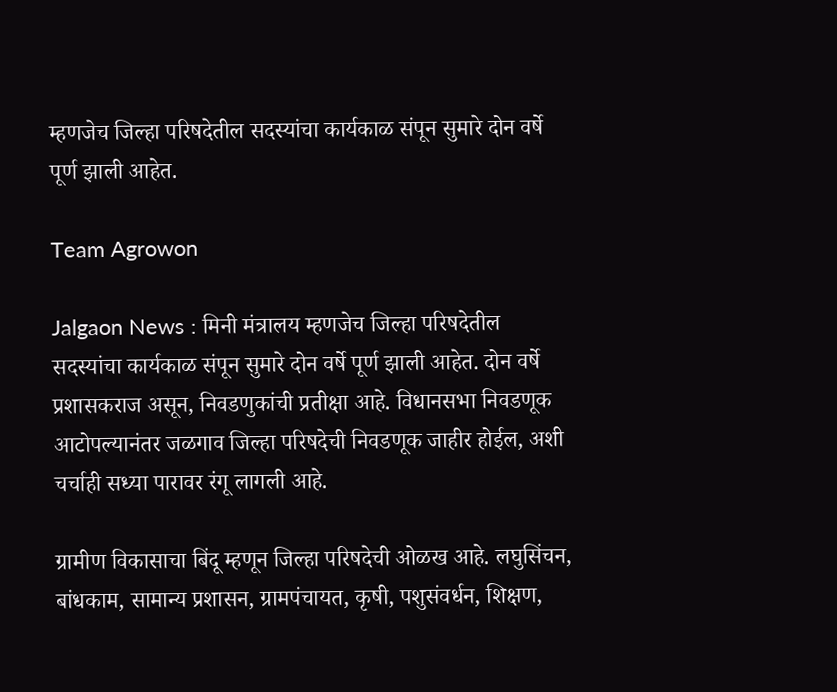म्हणजेच जिल्हा परिषदेतील सदस्यांचा कार्यकाळ संपून सुमारे दोन वर्षे पूर्ण झाली आहेत.

Team Agrowon

Jalgaon News : मिनी मंत्रालय म्हणजेच जिल्हा परिषदेतील सदस्यांचा कार्यकाळ संपून सुमारे दोन वर्षे पूर्ण झाली आहेत. दोन वर्षे प्रशासकराज असून, निवडणुकांची प्रतीक्षा आहे. विधानसभा निवडणूक आटोपल्यानंतर जळगाव जिल्हा परिषदेची निवडणूक जाहीर होईल, अशी चर्चाही सध्या पारावर रंगू लागली आहे.

ग्रामीण विकासाचा बिंदू म्हणून जिल्हा परिषदेची ओळख आहे. लघुसिंचन, बांधकाम, सामान्य प्रशासन, ग्रामपंचायत, कृषी, पशुसंवर्धन, शिक्षण,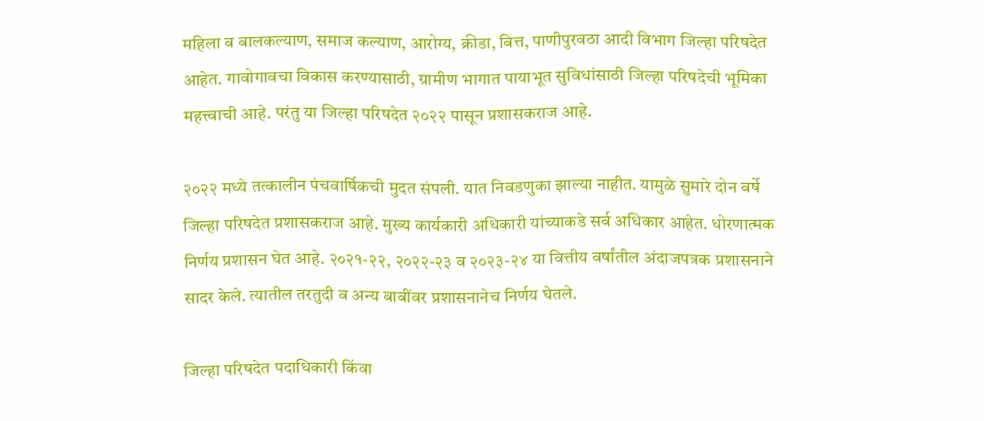महिला व बालकल्याण, समाज कल्याण, आरोग्य, क्रीडा, वित्त, पाणीपुरवठा आदी विभाग जिल्हा परिषदेत आहेत. गावोगावचा विकास करण्यासाठी, ग्रामीण भागात पायाभूत सुविधांसाठी जिल्हा परिषदेची भूमिका महत्त्वाची आहे. परंतु या जिल्हा परिषदेत २०२२ पासून प्रशासकराज आहे.

२०२२ मध्ये तत्कालीन पंचवार्षिकची मुदत संपली. यात निवडणुका झाल्या नाहीत. यामुळे सुमारे दोन वर्षे जिल्हा परिषदेत प्रशासकराज आहे. मुख्य कार्यकारी अधिकारी यांच्याकडे सर्व अधिकार आहेत. धोरणात्मक निर्णय प्रशासन घेत आहे. २०२१-२२, २०२२-२३ व २०२३-२४ या वित्तीय वर्षांतील अंदाजपत्रक प्रशासनाने सादर केले. त्यातील तरतुदी व अन्य बाबींवर प्रशासनानेच निर्णय घेतले.

जिल्हा परिषदेत पदाधिकारी किंवा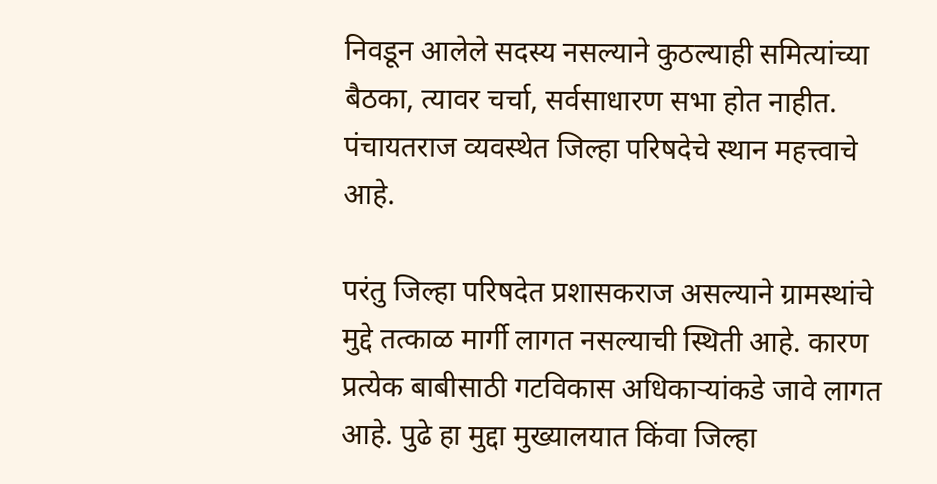निवडून आलेले सदस्य नसल्याने कुठल्याही समित्यांच्या बैठका, त्यावर चर्चा, सर्वसाधारण सभा होत नाहीत. पंचायतराज व्यवस्थेत जिल्हा परिषदेचे स्थान महत्त्वाचे आहे.

परंतु जिल्हा परिषदेत प्रशासकराज असल्याने ग्रामस्थांचे मुद्दे तत्काळ मार्गी लागत नसल्याची स्थिती आहे. कारण प्रत्येक बाबीसाठी गटविकास अधिकाऱ्यांकडे जावे लागत आहे. पुढे हा मुद्दा मुख्यालयात किंवा जिल्हा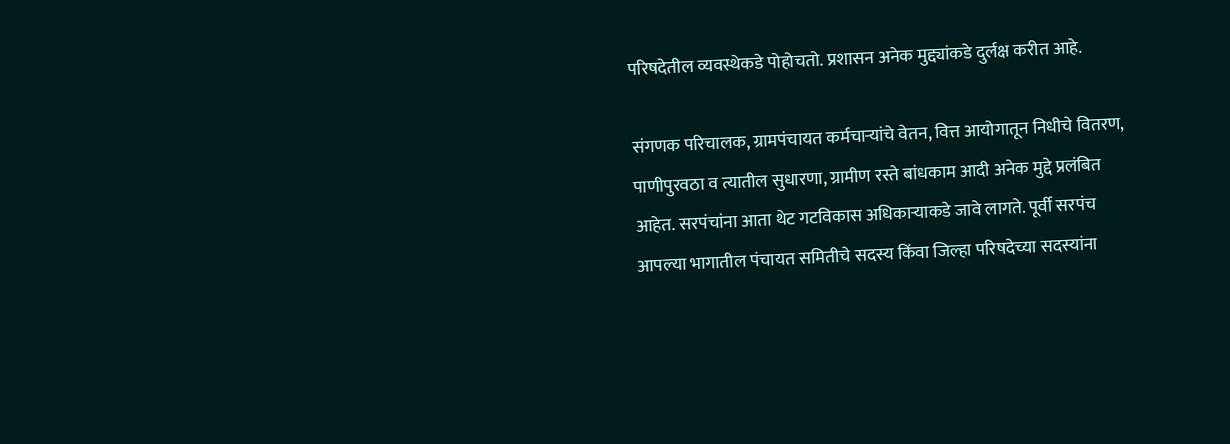परिषदेतील व्यवस्थेकडे पोहोचतो. प्रशासन अनेक मुद्द्यांकडे दुर्लक्ष करीत आहे.

संगणक परिचालक, ग्रामपंचायत कर्मचाऱ्यांचे वेतन, वित्त आयोगातून निधीचे वितरण, पाणीपुरवठा व त्यातील सुधारणा, ग्रामीण रस्ते बांधकाम आदी अनेक मुद्दे प्रलंबित आहेत. सरपंचांना आता थेट गटविकास अधिकाऱ्याकडे जावे लागते. पूर्वी सरपंच आपल्या भागातील पंचायत समितीचे सदस्य किंवा जिल्हा परिषदेच्या सदस्यांना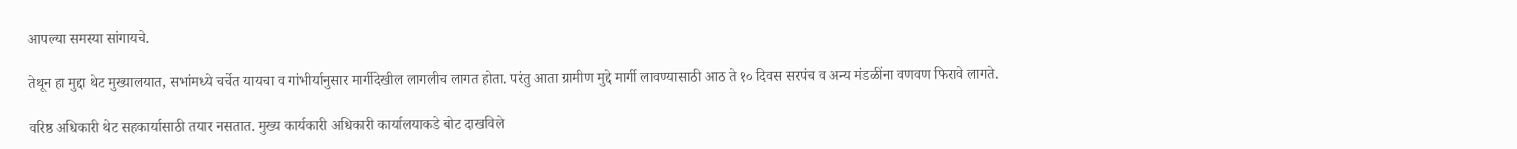आपल्या समस्या सांगायचे.

तेथून हा मुद्दा थेट मुख्यालयात, सभांमध्ये चर्चेत यायचा व गांभीर्यानुसार मार्गीदेखील लागलीच लागत होता. परंतु आता ग्रामीण मुद्दे मार्गी लावण्यासाठी आठ ते १० दिवस सरपंच व अन्य मंडळींना वणवण फिरावे लागते.

वरिष्ठ अधिकारी थेट सहकार्यासाठी तयार नसतात. मुख्य कार्यकारी अधिकारी कार्यालयाकडे बोट दाखविले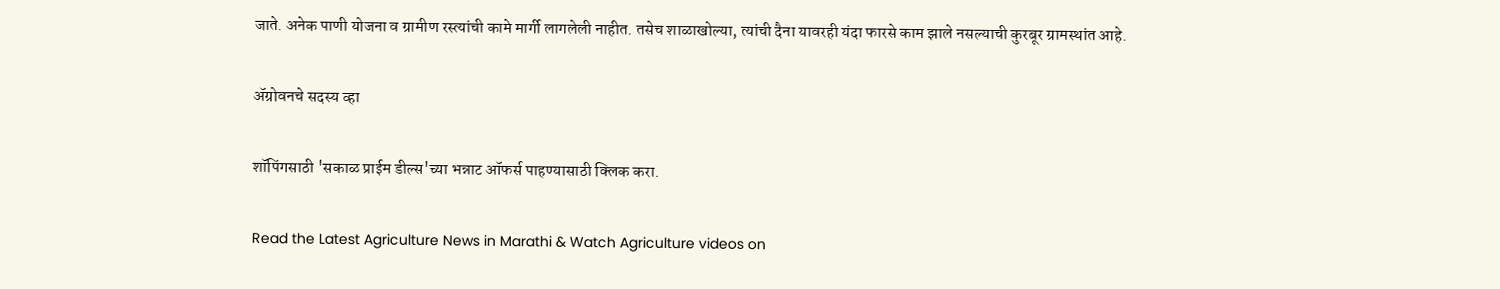जाते. अनेक पाणी योजना व ग्रामीण रस्त्यांची कामे मार्गी लागलेली नाहीत. तसेच शाळाखोल्या, त्यांची दैना यावरही यंदा फारसे काम झाले नसल्याची कुरबूर ग्रामस्थांत आहे.

ॲग्रोवनचे सदस्य व्हा

शॉपिंगसाठी 'सकाळ प्राईम डील्स'च्या भन्नाट ऑफर्स पाहण्यासाठी क्लिक करा.

Read the Latest Agriculture News in Marathi & Watch Agriculture videos on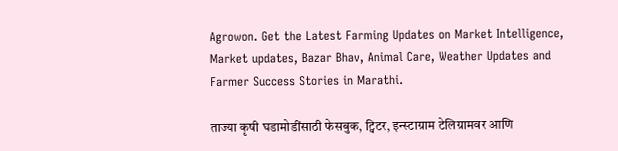Agrowon. Get the Latest Farming Updates on Market Intelligence, Market updates, Bazar Bhav, Animal Care, Weather Updates and Farmer Success Stories in Marathi.

ताज्या कृषी घडामोडींसाठी फेसबुक, ट्विटर, इन्स्टाग्राम टेलिग्रामवर आणि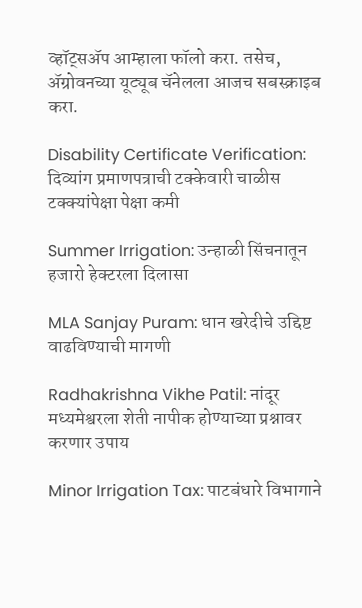व्हॉट्सॲप आम्हाला फॉलो करा. तसेच, ॲग्रोवनच्या यूट्यूब चॅनेलला आजच सबस्क्राइब करा.

Disability Certificate Verification: दिव्यांग प्रमाणपत्राची टक्केवारी चाळीस टक्क्यांपेक्षा पेक्षा कमी

Summer Irrigation: उन्हाळी सिंचनातून हजारो हेक्टरला दिलासा

MLA Sanjay Puram: धान खरेदीचे उद्दिष्ट वाढविण्याची मागणी

Radhakrishna Vikhe Patil: नांदूर मध्यमेश्वरला शेती नापीक होण्याच्या प्रश्नावर करणार उपाय

Minor Irrigation Tax: पाटबंधारे विभागाने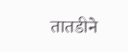तातडीने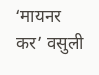‘मायनर कर’ वसुली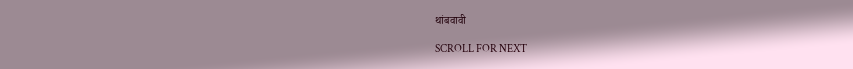थांबवावी

SCROLL FOR NEXT